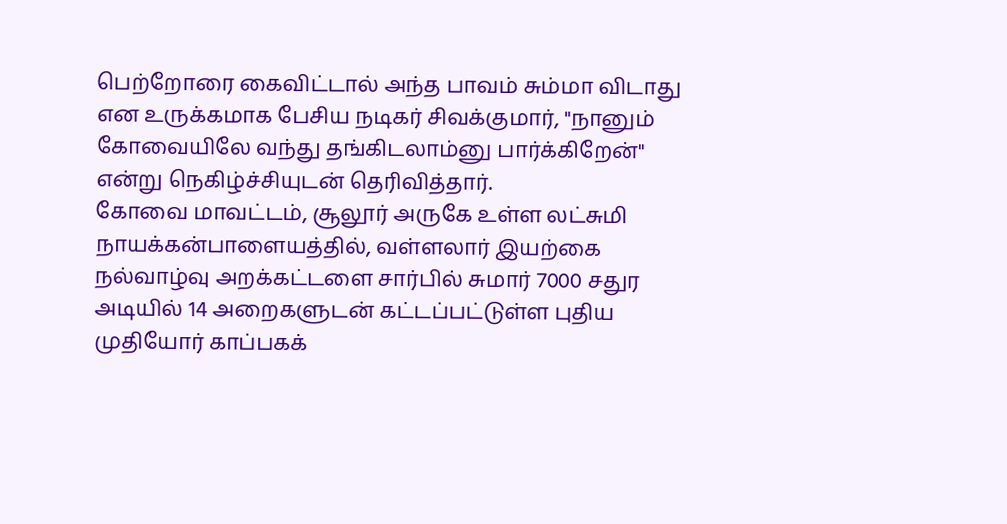பெற்றோரை கைவிட்டால் அந்த பாவம் சும்மா விடாது என உருக்கமாக பேசிய நடிகர் சிவக்குமார், "நானும் கோவையிலே வந்து தங்கிடலாம்னு பார்க்கிறேன்" என்று நெகிழ்ச்சியுடன் தெரிவித்தார்.
கோவை மாவட்டம், சூலூர் அருகே உள்ள லட்சுமி நாயக்கன்பாளையத்தில், வள்ளலார் இயற்கை நல்வாழ்வு அறக்கட்டளை சார்பில் சுமார் 7000 சதுர அடியில் 14 அறைகளுடன் கட்டப்பட்டுள்ள புதிய முதியோர் காப்பகக்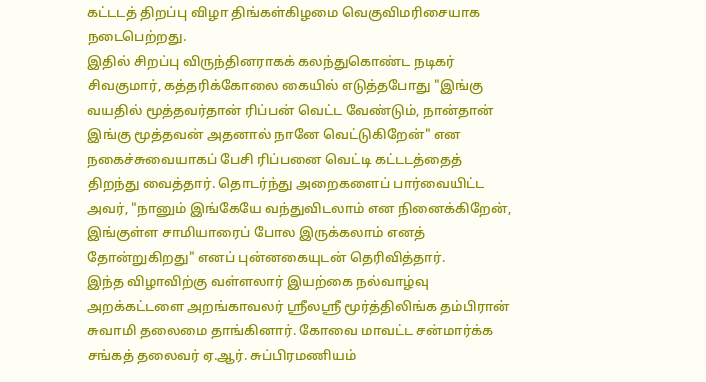கட்டடத் திறப்பு விழா திங்கள்கிழமை வெகுவிமரிசையாக நடைபெற்றது.
இதில் சிறப்பு விருந்தினராகக் கலந்துகொண்ட நடிகர் சிவகுமார், கத்தரிக்கோலை கையில் எடுத்தபோது "இங்கு வயதில் மூத்தவர்தான் ரிப்பன் வெட்ட வேண்டும், நான்தான் இங்கு மூத்தவன் அதனால் நானே வெட்டுகிறேன்" என நகைச்சுவையாகப் பேசி ரிப்பனை வெட்டி கட்டடத்தைத் திறந்து வைத்தார். தொடர்ந்து அறைகளைப் பார்வையிட்ட அவர், "நானும் இங்கேயே வந்துவிடலாம் என நினைக்கிறேன், இங்குள்ள சாமியாரைப் போல இருக்கலாம் எனத் தோன்றுகிறது" எனப் புன்னகையுடன் தெரிவித்தார்.
இந்த விழாவிற்கு வள்ளலார் இயற்கை நல்வாழ்வு அறக்கட்டளை அறங்காவலர் ஸ்ரீலஸ்ரீ மூர்த்திலிங்க தம்பிரான் சுவாமி தலைமை தாங்கினார். கோவை மாவட்ட சன்மார்க்க சங்கத் தலைவர் ஏ.ஆர். சுப்பிரமணியம்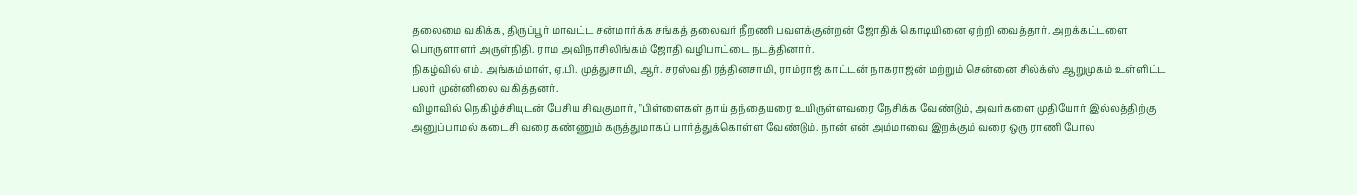தலைமை வகிக்க, திருப்பூர் மாவட்ட சன்மார்க்க சங்கத் தலைவர் நீறணி பவளக்குன்றன் ஜோதிக் கொடியினை ஏற்றி வைத்தார். அறக்கட்டளை பொருளாளர் அருள்நிதி. ராம அவிநாசிலிங்கம் ஜோதி வழிபாட்டை நடத்தினார்.
நிகழ்வில் எம். அங்கம்மாள், ஏ.பி. முத்துசாமி, ஆர். சரஸ்வதி ரத்தினசாமி, ராம்ராஜ் காட்டன் நாகராஜன் மற்றும் சென்னை சில்க்ஸ் ஆறுமுகம் உள்ளிட்ட பலர் முன்னிலை வகித்தனர்.
விழாவில் நெகிழ்ச்சியுடன் பேசிய சிவகுமார், "பிள்ளைகள் தாய் தந்தையரை உயிருள்ளவரை நேசிக்க வேண்டும், அவர்களை முதியோர் இல்லத்திற்கு அனுப்பாமல் கடைசி வரை கண்ணும் கருத்துமாகப் பார்த்துக்கொள்ள வேண்டும். நான் என் அம்மாவை இறக்கும் வரை ஒரு ராணி போல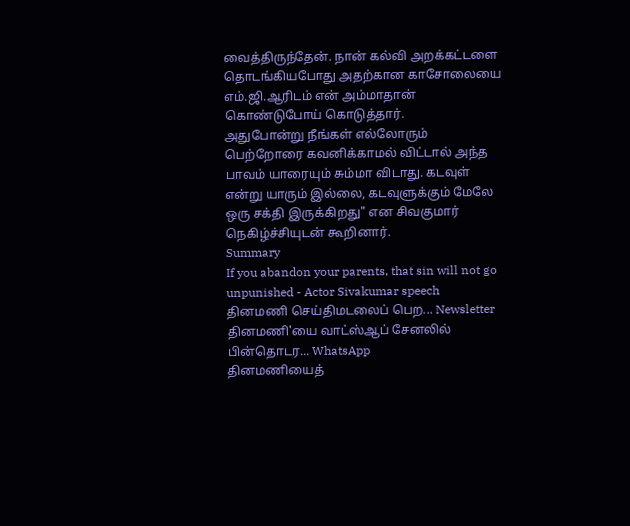வைத்திருந்தேன். நான் கல்வி அறக்கட்டளை தொடங்கியபோது அதற்கான காசோலையை எம்.ஜி.ஆரிடம் என் அம்மாதான் கொண்டுபோய் கொடுத்தார்.
அதுபோன்று நீங்கள் எல்லோரும் பெற்றோரை கவனிக்காமல் விட்டால் அந்த பாவம் யாரையும் சும்மா விடாது. கடவுள் என்று யாரும் இல்லை, கடவுளுக்கும் மேலே ஒரு சக்தி இருக்கிறது" என சிவகுமார் நெகிழ்ச்சியுடன் கூறினார்.
Summary
If you abandon your parents, that sin will not go unpunished - Actor Sivakumar speech
தினமணி செய்திமடலைப் பெற... Newsletter
தினமணி'யை வாட்ஸ்ஆப் சேனலில் பின்தொடர... WhatsApp
தினமணியைத்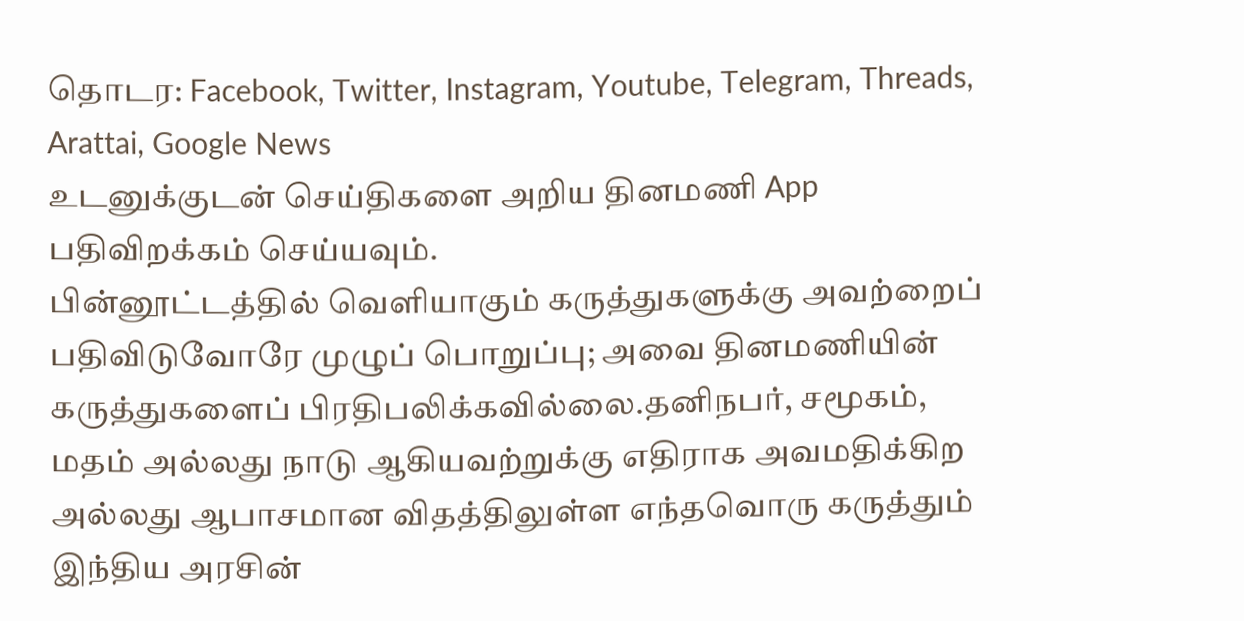தொடர: Facebook, Twitter, Instagram, Youtube, Telegram, Threads, Arattai, Google News
உடனுக்குடன் செய்திகளை அறிய தினமணி App பதிவிறக்கம் செய்யவும்.
பின்னூட்டத்தில் வெளியாகும் கருத்துகளுக்கு அவற்றைப் பதிவிடுவோரே முழுப் பொறுப்பு; அவை தினமணியின் கருத்துகளைப் பிரதிபலிக்கவில்லை.தனிநபர், சமூகம், மதம் அல்லது நாடு ஆகியவற்றுக்கு எதிராக அவமதிக்கிற அல்லது ஆபாசமான விதத்திலுள்ள எந்தவொரு கருத்தும் இந்திய அரசின்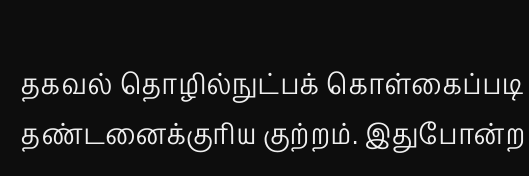தகவல் தொழில்நுட்பக் கொள்கைப்படி தண்டனைக்குரிய குற்றம். இதுபோன்ற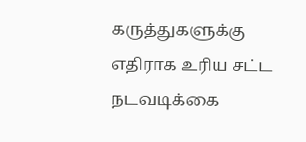கருத்துகளுக்கு எதிராக உரிய சட்ட நடவடிக்கை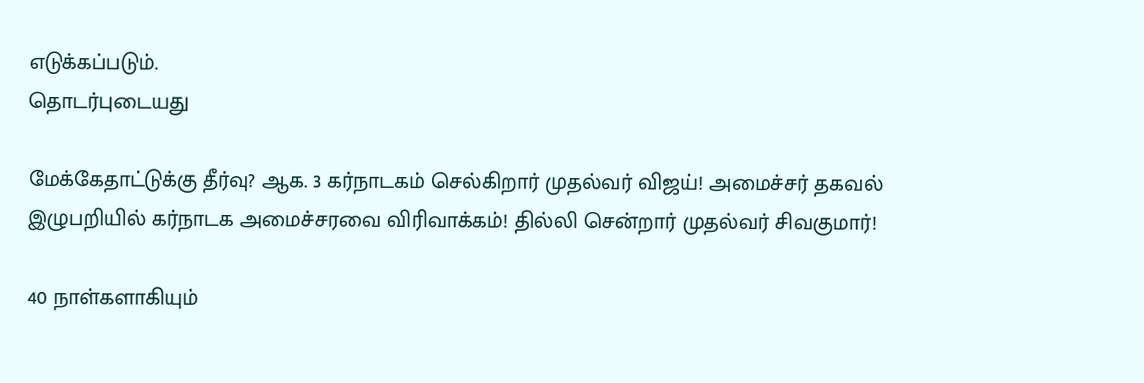எடுக்கப்படும்.
தொடர்புடையது

மேக்கேதாட்டுக்கு தீர்வு? ஆக. 3 கர்நாடகம் செல்கிறார் முதல்வர் விஜய்! அமைச்சர் தகவல்
இழுபறியில் கர்நாடக அமைச்சரவை விரிவாக்கம்! தில்லி சென்றார் முதல்வர் சிவகுமார்!

40 நாள்களாகியும்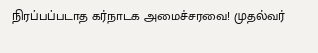நிரப்பப்படாத கர்நாடக அமைச்சரவை! முதல்வர்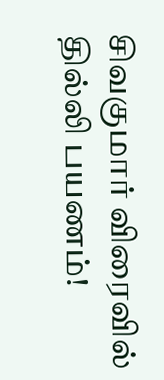சிவகுமார் விரைவில் தில்லி பயணம்!